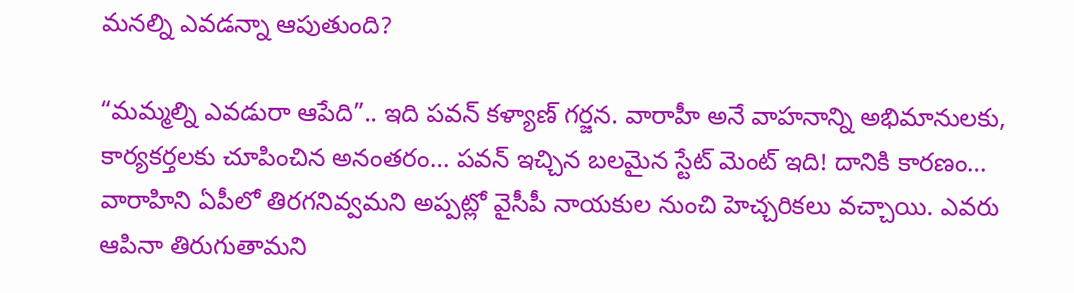మనల్ని ఎవడన్నా ఆపుతుంది?

“మమ్మల్ని ఎవడురా ఆపేది”.. ఇది పవన్ కళ్యాణ్ గర్జన. వారాహీ అనే వాహనాన్ని అభిమానులకు, కార్యకర్తలకు చూపించిన అనంతరం… పవన్ ఇచ్చిన బలమైన స్టేట్ మెంట్ ఇది! దానికి కారణం… వారాహిని ఏపీలో తిరగనివ్వమని అప్పట్లో వైసీపీ నాయకుల నుంచి హెచ్చరికలు వచ్చాయి. ఎవరు ఆపినా తిరుగుతామని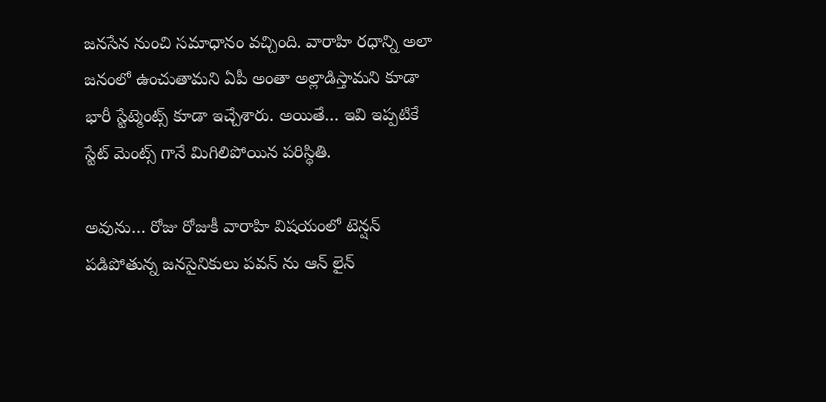జనసేన నుంచి సమాధానం వచ్చింది. వారాహి రధాన్ని అలా జనంలో ఉంచుతామని ఏపీ అంతా అల్లాడిస్తామని కూడా భారీ స్టేట్మెంట్స్ కూడా ఇచ్చేశారు. అయితే… ఇవి ఇప్పటికే స్టేట్ మెంట్స్ గానే మిగిలిపోయిన పరిస్థితి.

అవును… రోజు రోజుకీ వారాహి విషయంలో టెన్షన్ పడిపోతున్న జనసైనికులు పవన్ ను ఆన్ లైన్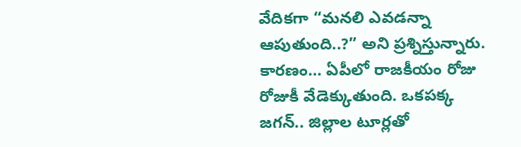వేదికగా “మనలి ఎవడన్నా ఆపుతుంది..?” అని ప్రశ్నిస్తున్నారు. కారణం… ఏపీలో రాజకీయం రోజు రోజుకీ వేడెక్కుతుంది. ఒకపక్క జగన్.. జిల్లాల టూర్లతో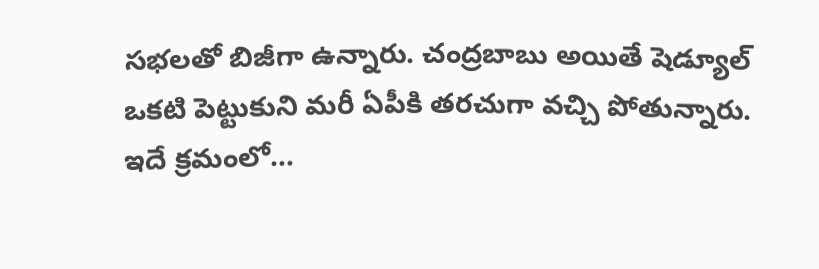సభలతో బిజీగా ఉన్నారు. చంద్రబాబు అయితే షెడ్యూల్ ఒకటి పెట్టుకుని మరీ ఏపీకి తరచుగా వచ్చి పోతున్నారు. ఇదే క్రమంలో…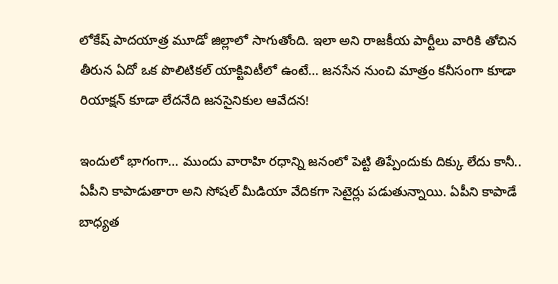లోకేష్ పాదయాత్ర మూడో జిల్లాలో సాగుతోంది. ఇలా అని రాజకీయ పార్టీలు వారికి తోచిన తీరున ఏదో ఒక పొలిటికల్ యాక్టివిటీలో ఉంటే… జనసేన నుంచి మాత్రం కనీసంగా కూడా రియాక్షన్ కూడా లేదనేది జనసైనికుల ఆవేదన!

ఇందులో భాగంగా… ముందు వారాహి రధాన్ని జనంలో పెట్టి తిప్పేందుకు దిక్కు లేదు కానీ.. ఏపీని కాపాడుతారా అని సోషల్ మీడియా వేదికగా సెటైర్లు పడుతున్నాయి. ఏపీని కాపాడే బాధ్యత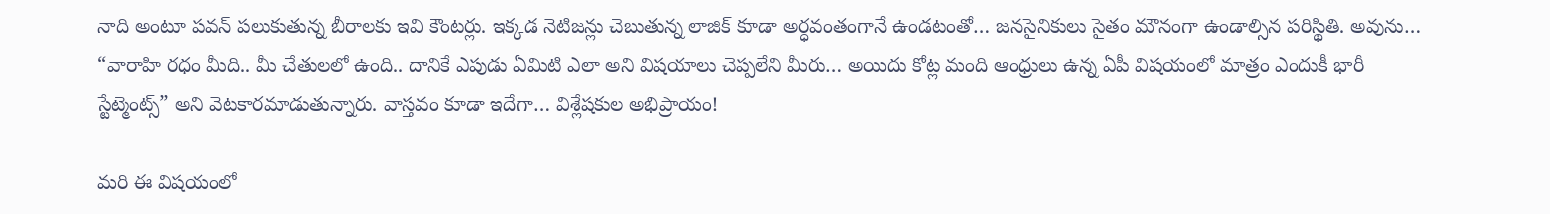నాది అంటూ పవన్ పలుకుతున్న బీరాలకు ఇవి కౌంటర్లు. ఇక్కడ నెటిజన్లు చెబుతున్న లాజిక్ కూడా అర్ధవంతంగానే ఉండటంతో… జనసైనికులు సైతం మౌనంగా ఉండాల్సిన పరిస్థితి. అవును… “వారాహి రధం మీది.. మీ చేతులలో ఉంది.. దానికే ఎపుడు ఏమిటి ఎలా అని విషయాలు చెప్పలేని మీరు… అయిదు కోట్ల మంది ఆంధ్రులు ఉన్న ఏపీ విషయంలో మాత్రం ఎందుకీ భారీ స్టేట్మెంట్స్” అని వెటకారమాడుతున్నారు. వాస్తవం కూడా ఇదేగా… విశ్లేషకుల అభిప్రాయం!

మరి ఈ విషయంలో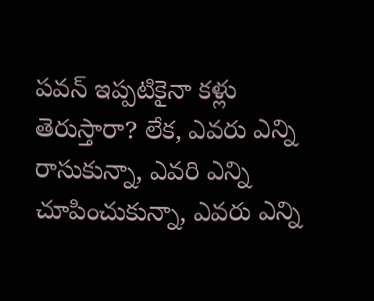పవన్ ఇప్పటికైనా కళ్లు తెరుస్తారా? లేక, ఎవరు ఎన్ని రాసుకున్నా, ఎవరి ఎన్ని చూపించుకున్నా, ఎవరు ఎన్ని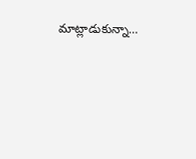మాట్లాడుకున్నా…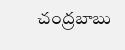చంద్రబాబు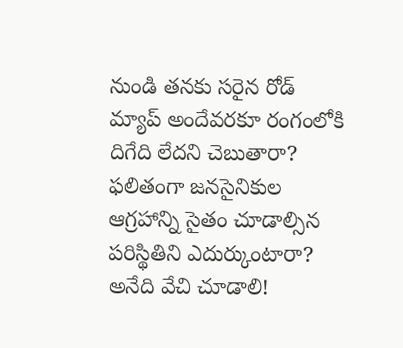నుండి తనకు సరైన రోడ్ మ్యాప్ అందేవరకూ రంగంలోకి దిగేది లేదని చెబుతారా? ఫలితంగా జనసైనికుల ఆగ్రహాన్ని సైతం చూడాల్సిన పరిస్థితిని ఎదుర్కుంటారా? అనేది వేచి చూడాలి!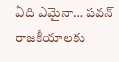ఏది ఎమైనా… పవన్ రాజకీయాలకు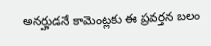అనర్హుడనే కామెంట్లకు ఈ ప్రవర్తన బలం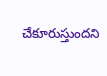చేకూరుస్తుందని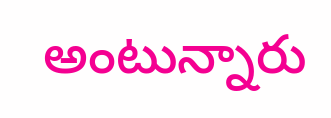అంటున్నారు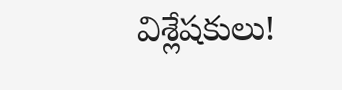విశ్లేషకులు!